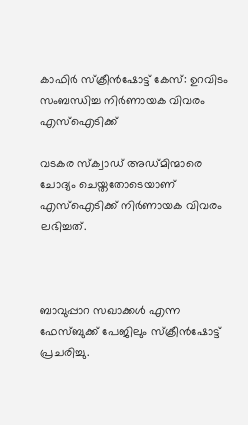കാഫിര്‍ സ്‌ക്രീന്‍ഷോട്ട് കേസ്: ഉറവിടം സംബന്ധിച്ച നിര്‍ണായക വിവരം എസ്ഐടിക്ക്

വടകര സ്‌ക്വാഡ് അഡ്മിന്മാരെ ചോദ്യം ചെയ്തതോടെയാണ് എസ്ഐടിക്ക് നിര്‍ണായക വിവരം ലഭിച്ചത്.



ബാവുപ്പാറ സഖാക്കള്‍ എന്ന ഫേസ്ബുക്ക് പേജിലും സ്‌ക്രീന്‍ഷോട്ട് പ്രചരിച്ചു.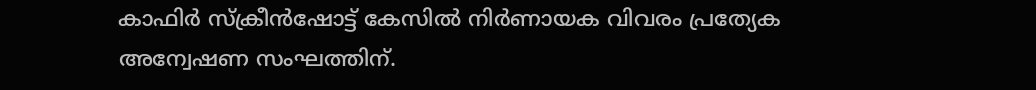കാഫിര്‍ സ്‌ക്രീന്‍ഷോട്ട് കേസില്‍ നിര്‍ണായക വിവരം പ്രത്യേക അന്വേഷണ സംഘത്തിന്.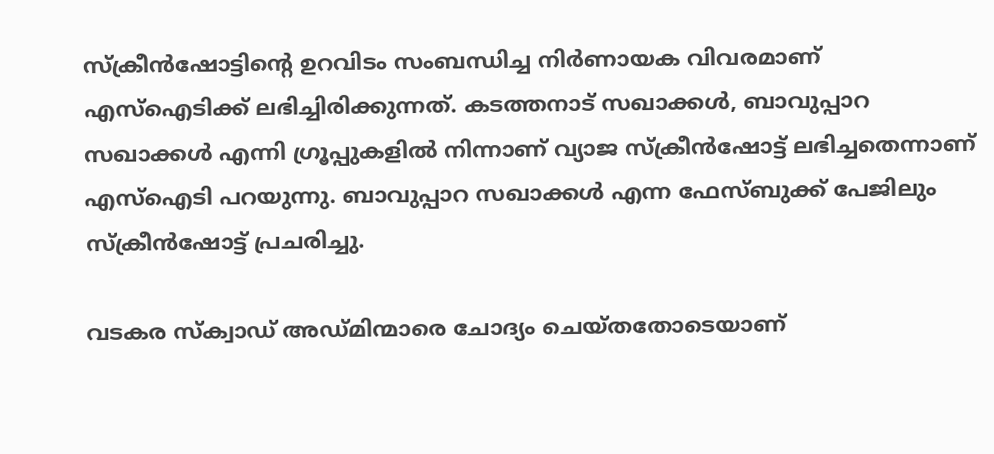സ്‌ക്രീന്‍ഷോട്ടിന്റെ ഉറവിടം സംബന്ധിച്ച നിര്‍ണായക വിവരമാണ് എസ്ഐടിക്ക് ലഭിച്ചിരിക്കുന്നത്. കടത്തനാട് സഖാക്കള്‍, ബാവുപ്പാറ സഖാക്കള്‍ എന്നി ഗ്രൂപ്പുകളില്‍ നിന്നാണ് വ്യാജ സ്‌ക്രീന്‍ഷോട്ട് ലഭിച്ചതെന്നാണ് എസ്ഐടി പറയുന്നു. ബാവുപ്പാറ സഖാക്കള്‍ എന്ന ഫേസ്ബുക്ക് പേജിലും സ്‌ക്രീന്‍ഷോട്ട് പ്രചരിച്ചു.

വടകര സ്‌ക്വാഡ് അഡ്മിന്മാരെ ചോദ്യം ചെയ്തതോടെയാണ്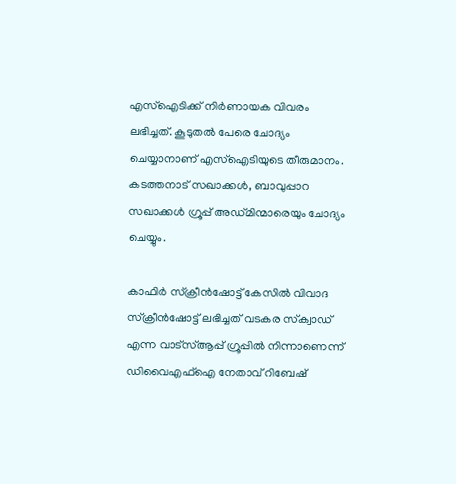എസ്ഐടിക്ക് നിര്‍ണായക വിവരം ലഭിച്ചത്. കൂടുതല്‍ പേരെ ചോദ്യം ചെയ്യാനാണ് എസ്ഐടിയുടെ തീരുമാനം. കടത്തനാട് സഖാക്കള്‍, ബാവുപ്പാറ സഖാക്കള്‍ ഗ്രൂപ്പ് അഡ്മിന്മാരെയും ചോദ്യം ചെയ്യും.

കാഫിര്‍ സ്‌ക്രീന്‍ഷോട്ട് കേസില്‍ വിവാദ സ്‌ക്രീന്‍ഷോട്ട് ലഭിച്ചത് വടകര സ്‌ക്വാഡ് എന്ന വാട്‌സ്ആപ്പ് ഗ്രൂപ്പില്‍ നിന്നാണെന്ന് ഡിവൈഎഫ്‌ഐ നേതാവ് റിബേഷ്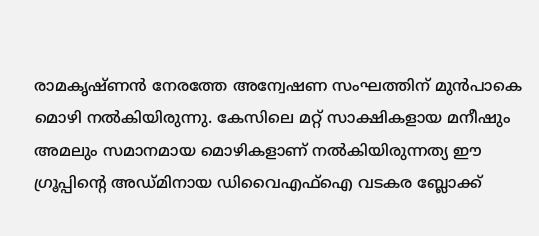രാമകൃഷ്ണന്‍ നേരത്തേ അന്വേഷണ സംഘത്തിന് മുന്‍പാകെ മൊഴി നല്‍കിയിരുന്നു. കേസിലെ മറ്റ് സാക്ഷികളായ മനീഷും അമലും സമാനമായ മൊഴികളാണ് നല്‍കിയിരുന്നത്യ ഈ ഗ്രൂപ്പിന്റെ അഡ്മിനായ ഡിവൈഎഫ്‌ഐ വടകര ബ്ലോക്ക്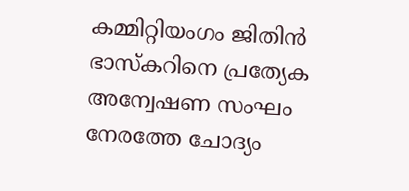കമ്മിറ്റിയംഗം ജിതിന്‍ ഭാസ്‌കറിനെ പ്രത്യേക അന്വേഷണ സംഘം നേരത്തേ ചോദ്യം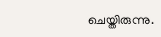ചെയ്തിരുന്നു.